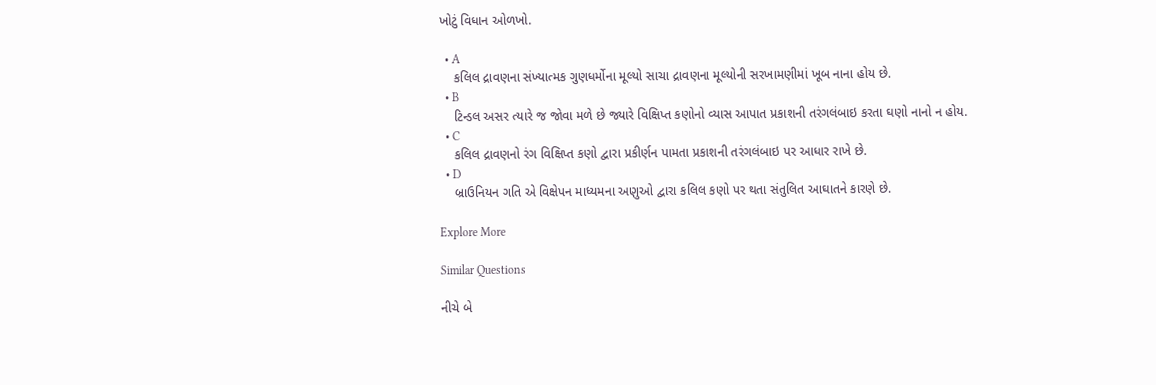ખોટું વિધાન ઓળખો.

  • A
    કલિલ દ્રાવણના સંખ્યાત્મક ગુણધર્મોના મૂલ્યો સાચા દ્રાવણના મૂલ્યોની સરખામણીમાં ખૂબ નાના હોય છે.
  • B
    ટિન્ડલ અસર ત્યારે જ જોવા મળે છે જ્યારે વિક્ષિપ્ત કણોનો વ્યાસ આપાત પ્રકાશની તરંગલંબાઇ કરતા ઘણો નાનો ન હોય.
  • C
    કલિલ દ્રાવણનો રંગ વિક્ષિપ્ત કણો દ્વારા પ્રકીર્ણન પામતા પ્રકાશની તરંગલંબાઇ પર આધાર રાખે છે.
  • D
    બ્રાઉનિયન ગતિ એ વિક્ષેપન માધ્યમના અણુઓ દ્વારા કલિલ કણો પર થતા સંતુલિત આઘાતને કારણે છે.

Explore More

Similar Questions

નીચે બે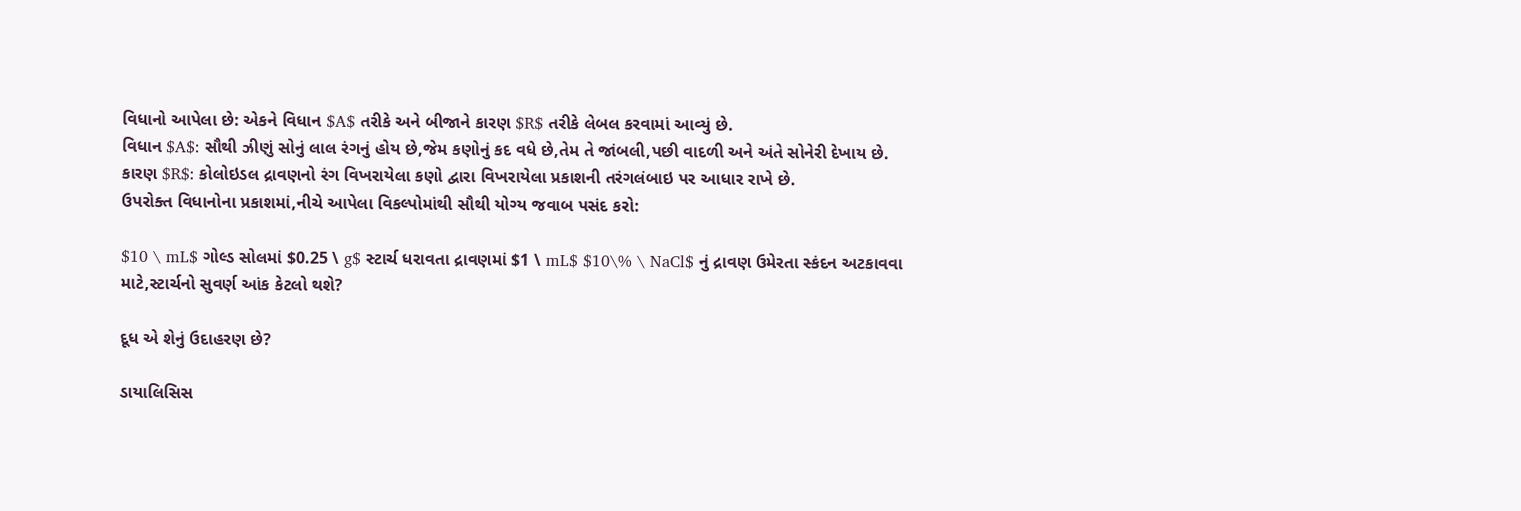વિધાનો આપેલા છે: એકને વિધાન $A$ તરીકે અને બીજાને કારણ $R$ તરીકે લેબલ કરવામાં આવ્યું છે.
વિધાન $A$: સૌથી ઝીણું સોનું લાલ રંગનું હોય છે,જેમ કણોનું કદ વધે છે,તેમ તે જાંબલી,પછી વાદળી અને અંતે સોનેરી દેખાય છે.
કારણ $R$: કોલોઇડલ દ્રાવણનો રંગ વિખરાયેલા કણો દ્વારા વિખરાયેલા પ્રકાશની તરંગલંબાઇ પર આધાર રાખે છે.
ઉપરોક્ત વિધાનોના પ્રકાશમાં,નીચે આપેલા વિકલ્પોમાંથી સૌથી યોગ્ય જવાબ પસંદ કરો:

$10 \ mL$ ગોલ્ડ સોલમાં $0.25 \ g$ સ્ટાર્ચ ધરાવતા દ્રાવણમાં $1 \ mL$ $10\% \ NaCl$ નું દ્રાવણ ઉમેરતા સ્કંદન અટકાવવા માટે,સ્ટાર્ચનો સુવર્ણ આંક કેટલો થશે?

દૂધ એ શેનું ઉદાહરણ છે?

ડાયાલિસિસ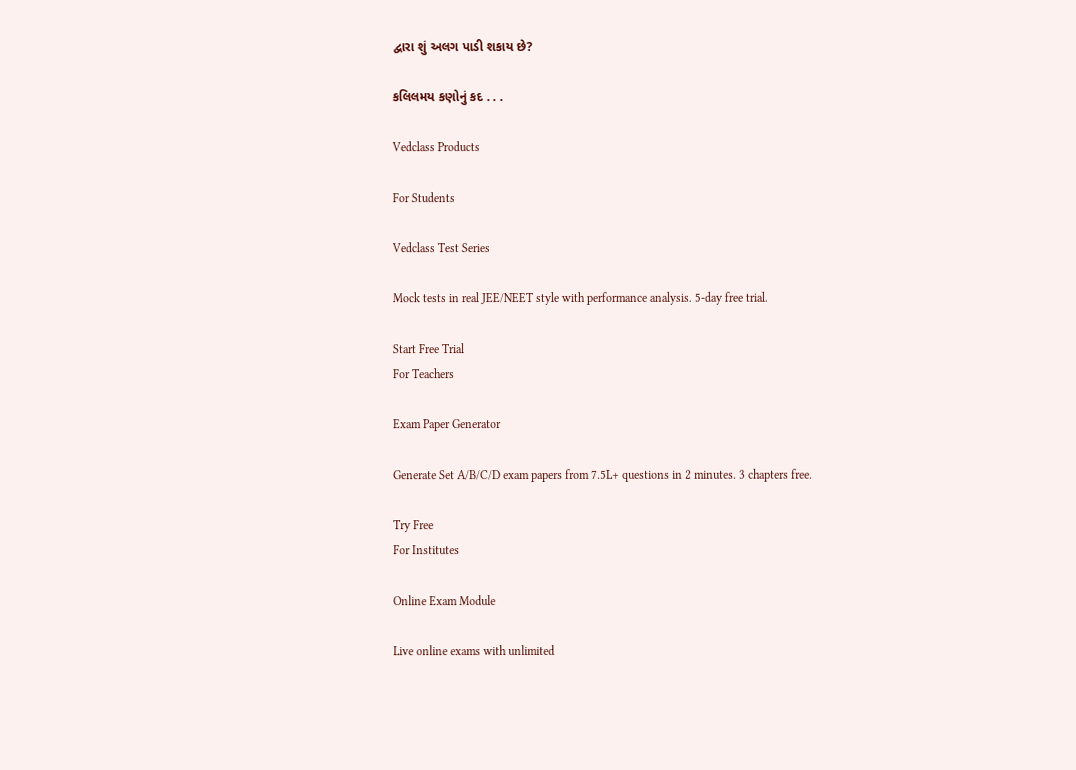દ્વારા શું અલગ પાડી શકાય છે?

કલિલમય કણોનું કદ . . .

Vedclass Products

For Students

Vedclass Test Series

Mock tests in real JEE/NEET style with performance analysis. 5-day free trial.

Start Free Trial
For Teachers

Exam Paper Generator

Generate Set A/B/C/D exam papers from 7.5L+ questions in 2 minutes. 3 chapters free.

Try Free
For Institutes

Online Exam Module

Live online exams with unlimited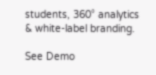students, 360° analytics & white-label branding.

See Demo